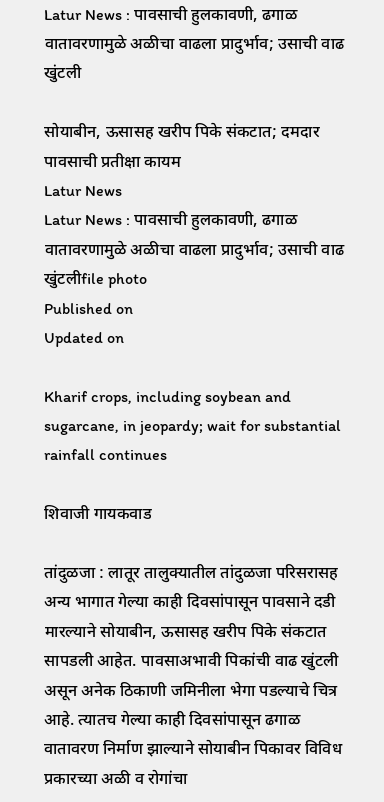Latur News : पावसाची हुलकावणी, ढगाळ वातावरणामुळे अळीचा वाढला प्रादुर्भाव; उसाची वाढ खुंटली

सोयाबीन, ऊसासह खरीप पिके संकटात; दमदार पावसाची प्रतीक्षा कायम
Latur News
Latur News : पावसाची हुलकावणी, ढगाळ वातावरणामुळे अळीचा वाढला प्रादुर्भाव; उसाची वाढ खुंटलीfile photo
Published on
Updated on

Kharif crops, including soybean and sugarcane, in jeopardy; wait for substantial rainfall continues

शिवाजी गायकवाड

तांदुळजा : लातूर तालुक्यातील तांदुळजा परिसरासह अन्य भागात गेल्या काही दिवसांपासून पावसाने दडी मारल्याने सोयाबीन, ऊसासह खरीप पिके संकटात सापडली आहेत. पावसाअभावी पिकांची वाढ खुंटली असून अनेक ठिकाणी जमिनीला भेगा पडल्याचे चित्र आहे. त्यातच गेल्या काही दिवसांपासून ढगाळ वातावरण निर्माण झाल्याने सोयाबीन पिकावर विविध प्रकारच्या अळी व रोगांचा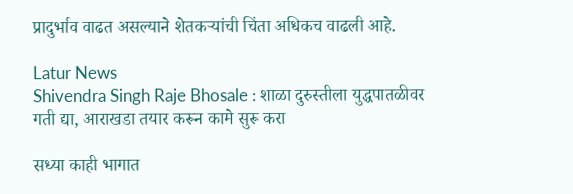प्रादुर्भाव वाढत असल्याने शेतकऱ्यांची चिंता अधिकच वाढली आहे.

Latur News
Shivendra Singh Raje Bhosale : शाळा दुरुस्तीला युद्धपातळीवर गती द्या, आराखडा तयार करून कामे सुरू करा

सध्या काही भागात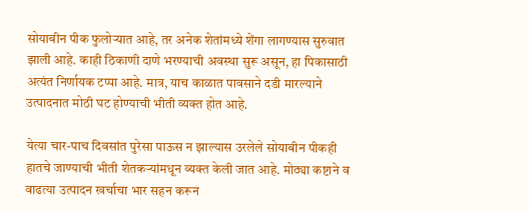सोयाबीन पीक फुलोऱ्यात आहे, तर अनेक शेतांमध्ये शेंगा लागण्यास सुरुवात झाली आहे. काही ठिकाणी दाणे भरण्याची अवस्था सुरू असून, हा पिकासाठी अत्यंत निर्णायक टप्पा आहे. मात्र, याच काळात पावसाने दडी मारल्याने उत्पादनात मोठी घट होण्याची भीती व्यक्त होत आहे.

येत्या चार-पाच दिवसांत पुरेसा पाऊस न झाल्यास उरलेले सोयाबीन पीकही हातचे जाण्याची भीती शेतकऱ्यांमधून व्यक्त केली जात आहे. मोठ्या कष्टाने व वाढत्या उत्पादन खर्चाचा भार सहन करून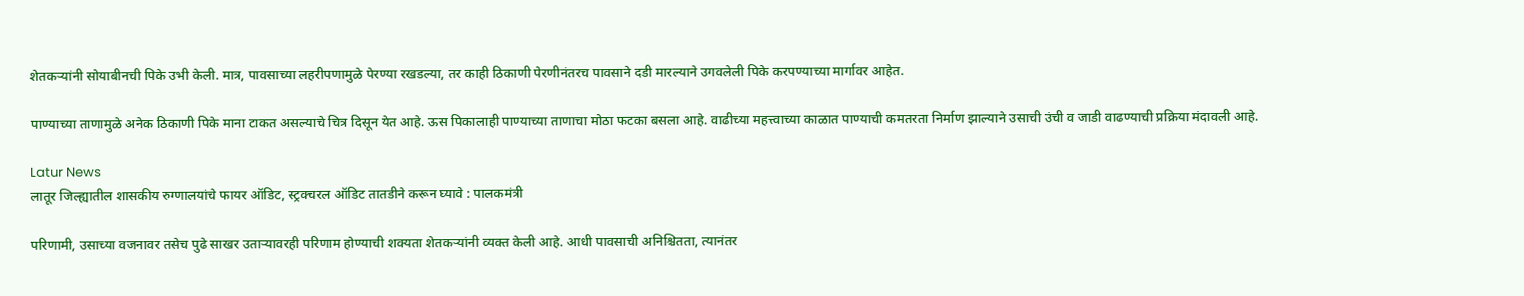शेतकऱ्यांनी सोयाबीनची पिके उभी केली. मात्र, पावसाच्या लहरीपणामुळे पेरण्या रखडल्या, तर काही ठिकाणी पेरणीनंतरच पावसाने दडी मारल्याने उगवलेली पिके करपण्याच्या मार्गावर आहेत.

पाण्याच्या ताणामुळे अनेक ठिकाणी पिके माना टाकत असल्याचे चित्र दिसून येत आहे. ऊस पिकालाही पाण्याच्या ताणाचा मोठा फटका बसला आहे. वाढीच्या महत्त्वाच्या काळात पाण्याची कमतरता निर्माण झाल्याने उसाची उंची व जाडी वाढण्याची प्रक्रिया मंदावली आहे.

Latur News
लातूर जिल्ह्यातील शासकीय रुग्णालयांचे फायर ऑडिट, स्ट्रक्चरल ऑडिट तातडीने करून घ्यावे : पालकमंत्री

परिणामी, उसाच्या वजनावर तसेच पुढे साखर उताऱ्यावरही परिणाम होण्याची शक्यता शेतकऱ्यांनी व्यक्त केली आहे. आधी पावसाची अनिश्चितता, त्यानंतर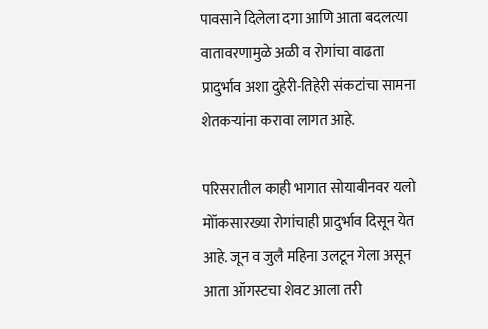पावसाने दिलेला दगा आणि आता बदलत्या वातावरणामुळे अळी व रोगांचा वाढता प्रादुर्भाव अशा दुहेरी-तिहेरी संकटांचा सामना शेतकऱ्यांना करावा लागत आहे.

परिसरातील काही भागात सोयाबीनवर यलो मोॉकसारख्या रोगांचाही प्रादुर्भाव दिसून येत आहे. जून व जुलै महिना उलटून गेला असून आता ऑगस्टचा शेवट आला तरी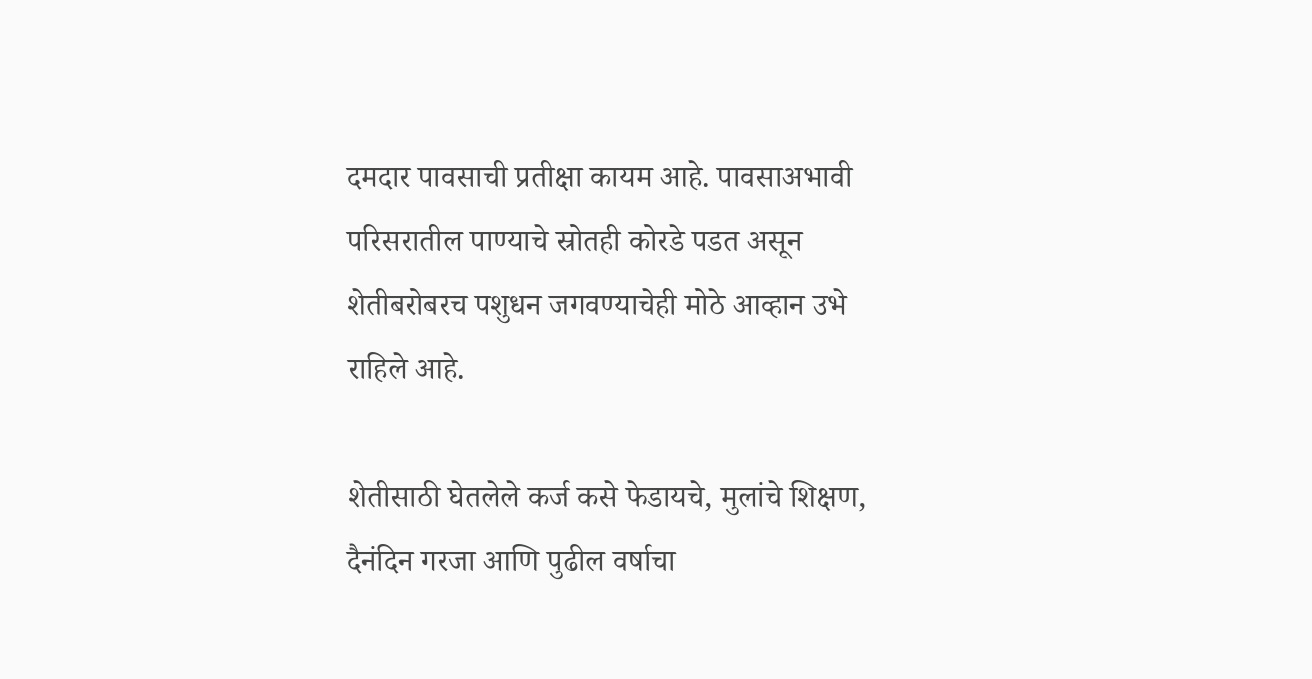दमदार पावसाची प्रतीक्षा कायम आहे. पावसाअभावी परिसरातील पाण्याचे स्रोतही कोरडे पडत असून शेतीबरोबरच पशुधन जगवण्याचेही मोठे आव्हान उभे राहिले आहे.

शेतीसाठी घेतलेले कर्ज कसे फेडायचे, मुलांचे शिक्षण, दैनंदिन गरजा आणि पुढील वर्षाचा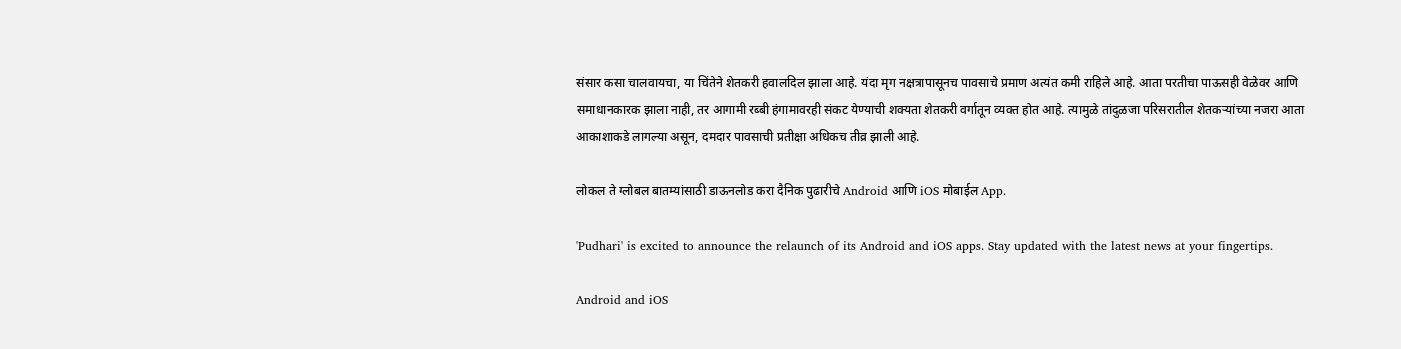संसार कसा चालवायचा, या चिंतेने शेतकरी हवालदिल झाला आहे. यंदा मृग नक्षत्रापासूनच पावसाचे प्रमाण अत्यंत कमी राहिले आहे. आता परतीचा पाऊसही वेळेवर आणि समाधानकारक झाला नाही, तर आगामी रब्बी हंगामावरही संकट येण्याची शक्यता शेतकरी वर्गातून व्यक्त होत आहे. त्यामुळे तांदुळजा परिसरातील शेतकऱ्यांच्या नजरा आता आकाशाकडे लागल्या असून, दमदार पावसाची प्रतीक्षा अधिकच तीव्र झाली आहे.

लोकल ते ग्लोबल बातम्यांसाठी डाऊनलोड करा दैनिक पुढारीचे Android आणि iOS मोबाईल App.

'Pudhari' is excited to announce the relaunch of its Android and iOS apps. Stay updated with the latest news at your fingertips.

Android and iOS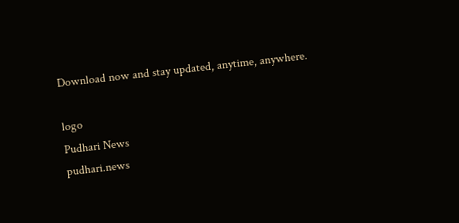Download now and stay updated, anytime, anywhere.

logo
Pudhari News
pudhari.news